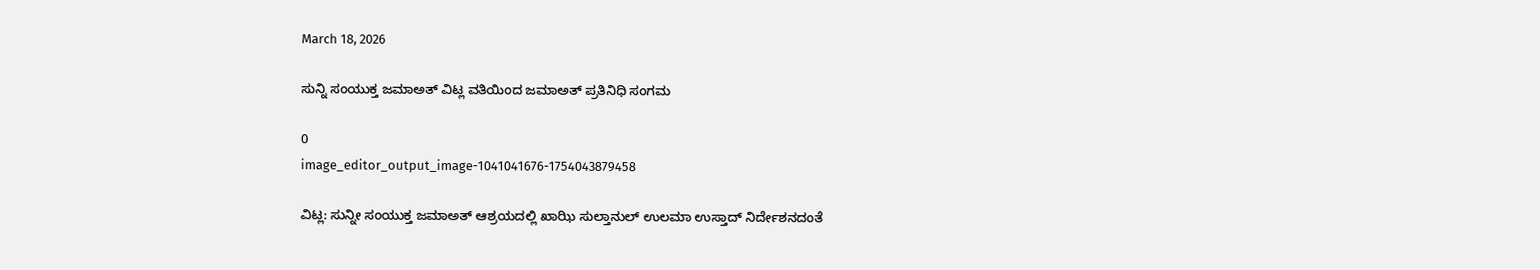March 18, 2026

ಸುನ್ನಿ ಸಂಯುಕ್ತ ಜಮಾಅತ್ ವಿಟ್ಲ ವತಿಯಿಂದ ಜಮಾಅತ್ ಪ್ರತಿನಿಧಿ ಸಂಗಮ

0
image_editor_output_image-1041041676-1754043879458

ವಿಟ್ಲ: ಸುನ್ನೀ ಸಂಯುಕ್ತ ಜಮಾಅತ್ ಆಶ್ರಯದಲ್ಲಿ ಖಾಝಿ ಸುಲ್ತಾನುಲ್ ಉಲಮಾ ಉಸ್ತಾದ್ ನಿರ್ದೇಶನದಂತೆ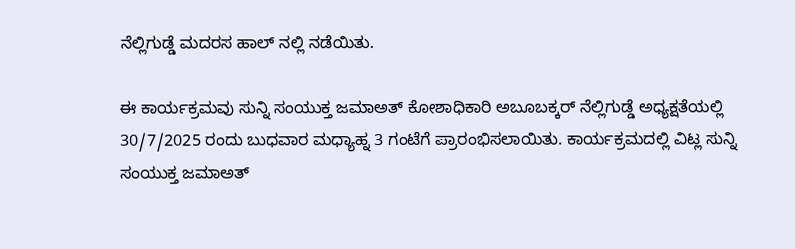ನೆಲ್ಲಿಗುಡ್ಡೆ ಮದರಸ ಹಾಲ್ ನಲ್ಲಿ ನಡೆಯಿತು.

ಈ ಕಾರ್ಯಕ್ರಮವು ಸುನ್ನಿ ಸಂಯುಕ್ತ ಜಮಾಅತ್ ಕೋಶಾಧಿಕಾರಿ ಅಬೂಬಕ್ಕರ್ ನೆಲ್ಲಿಗುಡ್ಡೆ ಅಧ್ಯಕ್ಷತೆಯಲ್ಲಿ 30/7/2025 ರಂದು ಬುಧವಾರ ಮಧ್ಯಾಹ್ನ 3 ಗಂಟೆಗೆ ಪ್ರಾರಂಭಿಸಲಾಯಿತು. ಕಾರ್ಯಕ್ರಮದಲ್ಲಿ ವಿಟ್ಲ ಸುನ್ನಿ ಸಂಯುಕ್ತ ಜಮಾಅತ್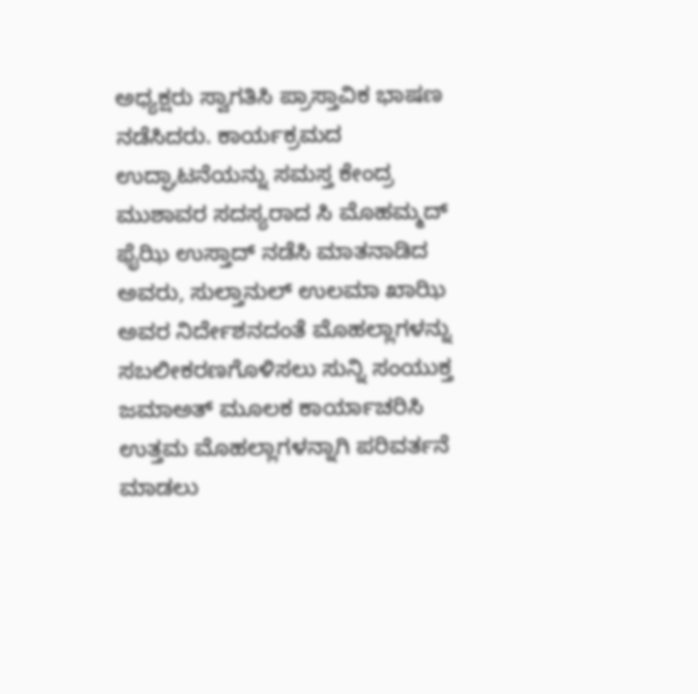ಅಧ್ಯಕ್ಷರು ಸ್ವಾಗತಿಸಿ ಪ್ರಾಸ್ತಾವಿಕ ಭಾಷಣ ನಡೆಸಿದರು. ಕಾರ್ಯಕ್ರಮದ ಉದ್ಘಾಟನೆಯನ್ನು ಸಮಸ್ತ ಕೇಂದ್ರ ಮುಶಾವರ ಸದಸ್ಯರಾದ ಸಿ ಮೊಹಮ್ಮದ್ ಫೈಝಿ ಉಸ್ತಾದ್ ನಡೆಸಿ ಮಾತನಾಡಿದ ಅವರು, ಸುಲ್ತಾನುಲ್ ಉಲಮಾ ಖಾಝಿ ಅವರ ನಿರ್ದೇಶನದಂತೆ ಮೊಹಲ್ಲಾಗಳನ್ನು ಸಬಲೀಕರಣಗೊಳಿಸಲು ಸುನ್ನಿ ಸಂಯುಕ್ತ ಜಮಾಅತ್ ಮೂಲಕ ಕಾರ್ಯಾಚರಿಸಿ ಉತ್ತಮ ಮೊಹಲ್ಲಾಗಳನ್ನಾಗಿ ಪರಿವರ್ತನೆ ಮಾಡಲು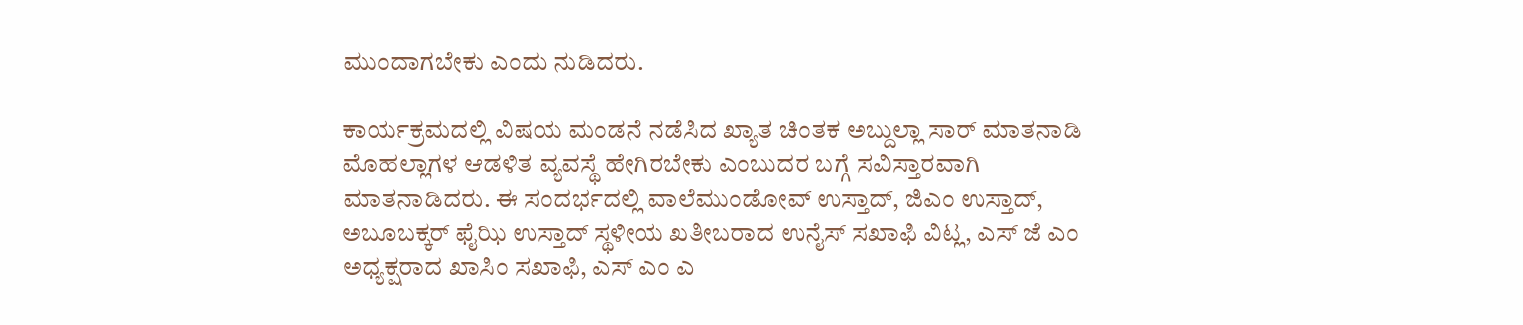ಮುಂದಾಗಬೇಕು ಎಂದು ನುಡಿದರು.

ಕಾರ್ಯಕ್ರಮದಲ್ಲಿ ವಿಷಯ ಮಂಡನೆ ನಡೆಸಿದ ಖ್ಯಾತ ಚಿಂತಕ ಅಬ್ದುಲ್ಲಾ ಸಾರ್ ಮಾತನಾಡಿ ಮೊಹಲ್ಲಾಗಳ ಆಡಳಿತ ವ್ಯವಸ್ಥೆ ಹೇಗಿರಬೇಕು ಎಂಬುದರ ಬಗ್ಗೆ ಸವಿಸ್ತಾರವಾಗಿ ಮಾತನಾಡಿದರು. ಈ ಸಂದರ್ಭದಲ್ಲಿ ವಾಲೆಮುಂಡೋವ್ ಉಸ್ತಾದ್, ಜಿಎಂ ಉಸ್ತಾದ್, ಅಬೂಬಕ್ಕರ್ ಫೈಝಿ ಉಸ್ತಾದ್ ಸ್ಥಳೀಯ ಖತೀಬರಾದ ಉನೈಸ್ ಸಖಾಫಿ ವಿಟ್ಲ, ಎಸ್ ಜೆ ಎಂ ಅಧ್ಯಕ್ಷರಾದ ಖಾಸಿಂ ಸಖಾಫಿ, ಎಸ್ ಎಂ ಎ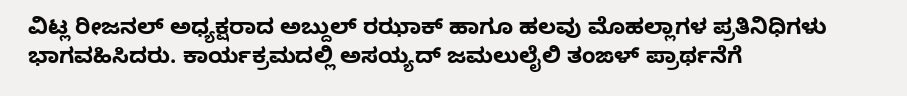ವಿಟ್ಲ ರೀಜನಲ್ ಅಧ್ಯಕ್ಷರಾದ ಅಬ್ದುಲ್ ರಝಾಕ್ ಹಾಗೂ ಹಲವು ಮೊಹಲ್ಲಾಗಳ ಪ್ರತಿನಿಧಿಗಳು ಭಾಗವಹಿಸಿದರು. ಕಾರ್ಯಕ್ರಮದಲ್ಲಿ ಅಸಯ್ಯದ್ ಜಮಲುಲೈಲಿ ತಂಙಳ್ ಪ್ರಾರ್ಥನೆಗೆ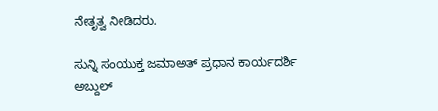ನೇತೃತ್ವ ನೀಡಿದರು.

ಸುನ್ನಿ ಸಂಯುಕ್ತ ಜಮಾಅತ್ ಪ್ರಧಾನ ಕಾರ್ಯದರ್ಶಿ ಅಬ್ದುಲ್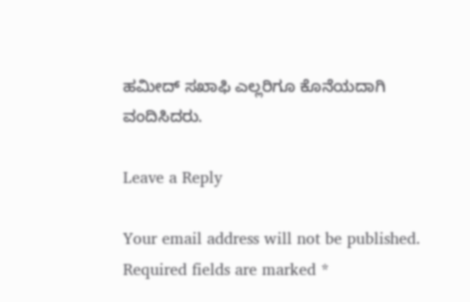ಹಮೀದ್ ಸಖಾಫಿ ಎಲ್ಲರಿಗೂ ಕೊನೆಯದಾಗಿ ವಂದಿಸಿದರು.

Leave a Reply

Your email address will not be published. Required fields are marked *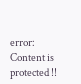error: Content is protected !!